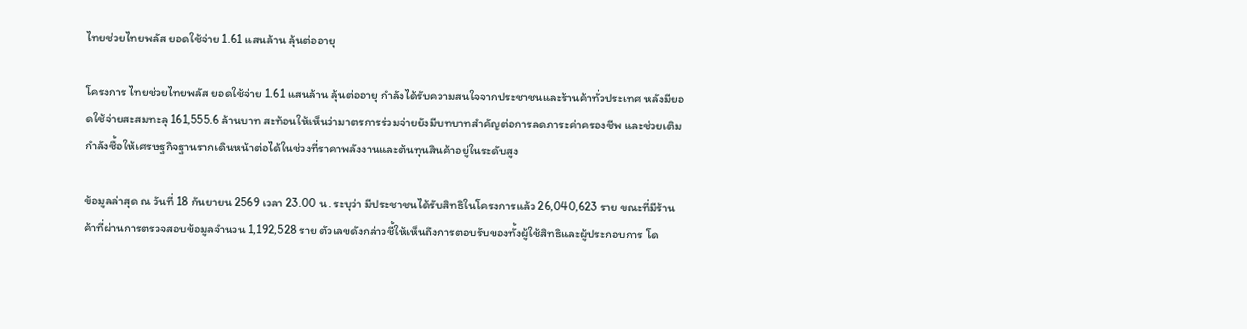ไทยช่วยไทยพลัส ยอดใช้จ่าย 1.61 แสนล้าน ลุ้นต่ออายุ

โครงการ ไทยช่วยไทยพลัส ยอดใช้จ่าย 1.61 แสนล้าน ลุ้นต่ออายุ กำลังได้รับความสนใจจากประชาชนและร้านค้าทั่วประเทศ หลังมียอดใช้จ่ายสะสมทะลุ 161,555.6 ล้านบาท สะท้อนให้เห็นว่ามาตรการร่วมจ่ายยังมีบทบาทสำคัญต่อการลดภาระค่าครองชีพ และช่วยเติมกำลังซื้อให้เศรษฐกิจฐานรากเดินหน้าต่อได้ในช่วงที่ราคาพลังงานและต้นทุนสินค้าอยู่ในระดับสูง

ข้อมูลล่าสุด ณ วันที่ 18 กันยายน 2569 เวลา 23.00 น. ระบุว่า มีประชาชนได้รับสิทธิในโครงการแล้ว 26,040,623 ราย ขณะที่มีร้านค้าที่ผ่านการตรวจสอบข้อมูลจำนวน 1,192,528 ราย ตัวเลขดังกล่าวชี้ให้เห็นถึงการตอบรับของทั้งผู้ใช้สิทธิและผู้ประกอบการ โด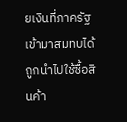ยเงินที่ภาครัฐเข้ามาสมทบได้ถูกนำไปใช้ซื้อสินค้า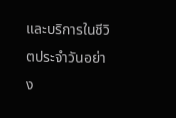และบริการในชีวิตประจำวันอย่าง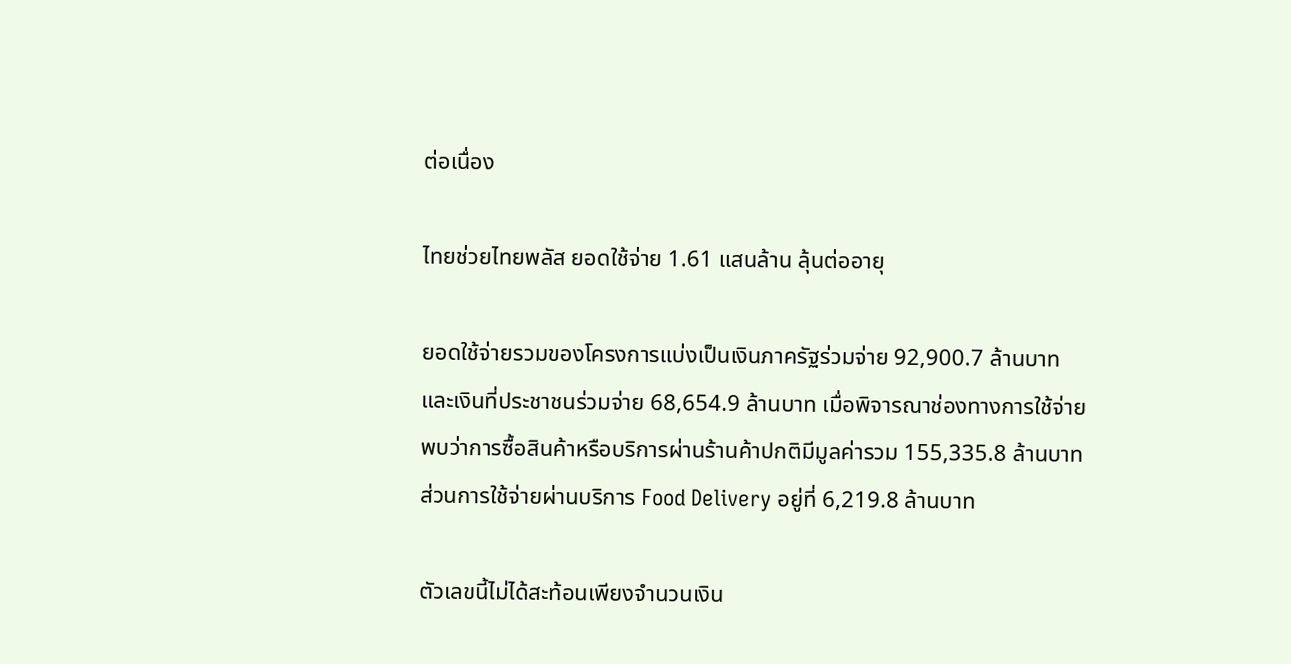ต่อเนื่อง

ไทยช่วยไทยพลัส ยอดใช้จ่าย 1.61 แสนล้าน ลุ้นต่ออายุ

ยอดใช้จ่ายรวมของโครงการแบ่งเป็นเงินภาครัฐร่วมจ่าย 92,900.7 ล้านบาท และเงินที่ประชาชนร่วมจ่าย 68,654.9 ล้านบาท เมื่อพิจารณาช่องทางการใช้จ่าย พบว่าการซื้อสินค้าหรือบริการผ่านร้านค้าปกติมีมูลค่ารวม 155,335.8 ล้านบาท ส่วนการใช้จ่ายผ่านบริการ Food Delivery อยู่ที่ 6,219.8 ล้านบาท

ตัวเลขนี้ไม่ได้สะท้อนเพียงจำนวนเงิน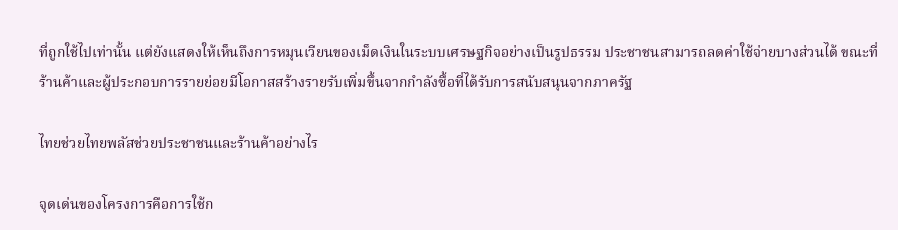ที่ถูกใช้ไปเท่านั้น แต่ยังแสดงให้เห็นถึงการหมุนเวียนของเม็ดเงินในระบบเศรษฐกิจอย่างเป็นรูปธรรม ประชาชนสามารถลดค่าใช้จ่ายบางส่วนได้ ขณะที่ร้านค้าและผู้ประกอบการรายย่อยมีโอกาสสร้างรายรับเพิ่มขึ้นจากกำลังซื้อที่ได้รับการสนับสนุนจากภาครัฐ

ไทยช่วยไทยพลัสช่วยประชาชนและร้านค้าอย่างไร

จุดเด่นของโครงการคือการใช้ก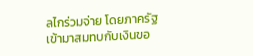ลไกร่วมจ่าย โดยภาครัฐเข้ามาสมทบกับเงินขอ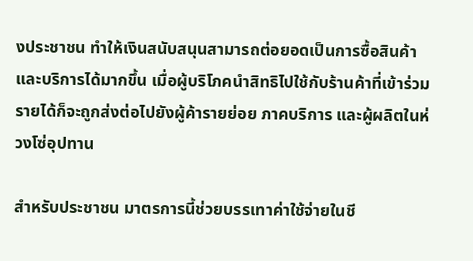งประชาชน ทำให้เงินสนับสนุนสามารถต่อยอดเป็นการซื้อสินค้าและบริการได้มากขึ้น เมื่อผู้บริโภคนำสิทธิไปใช้กับร้านค้าที่เข้าร่วม รายได้ก็จะถูกส่งต่อไปยังผู้ค้ารายย่อย ภาคบริการ และผู้ผลิตในห่วงโซ่อุปทาน

สำหรับประชาชน มาตรการนี้ช่วยบรรเทาค่าใช้จ่ายในชี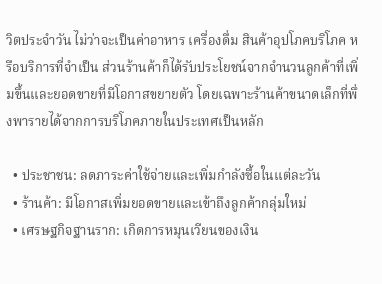วิตประจำวัน ไม่ว่าจะเป็นค่าอาหาร เครื่องดื่ม สินค้าอุปโภคบริโภค หรือบริการที่จำเป็น ส่วนร้านค้าก็ได้รับประโยชน์จากจำนวนลูกค้าที่เพิ่มขึ้นและยอดขายที่มีโอกาสขยายตัว โดยเฉพาะร้านค้าขนาดเล็กที่พึ่งพารายได้จากการบริโภคภายในประเทศเป็นหลัก

  • ประชาชน: ลดภาระค่าใช้จ่ายและเพิ่มกำลังซื้อในแต่ละวัน
  • ร้านค้า: มีโอกาสเพิ่มยอดขายและเข้าถึงลูกค้ากลุ่มใหม่
  • เศรษฐกิจฐานราก: เกิดการหมุนเวียนของเงิน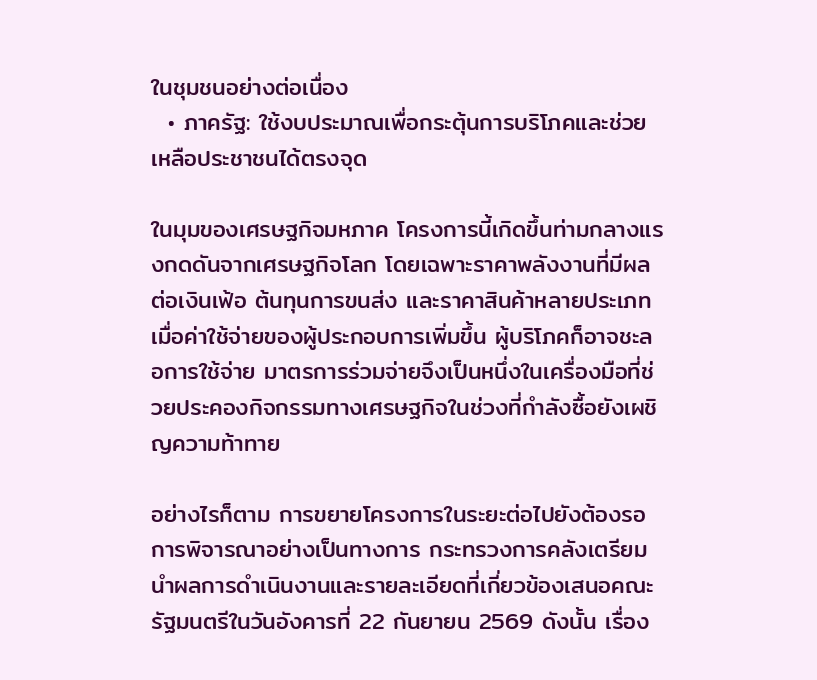ในชุมชนอย่างต่อเนื่อง
  • ภาครัฐ: ใช้งบประมาณเพื่อกระตุ้นการบริโภคและช่วยเหลือประชาชนได้ตรงจุด

ในมุมของเศรษฐกิจมหภาค โครงการนี้เกิดขึ้นท่ามกลางแรงกดดันจากเศรษฐกิจโลก โดยเฉพาะราคาพลังงานที่มีผลต่อเงินเฟ้อ ต้นทุนการขนส่ง และราคาสินค้าหลายประเภท เมื่อค่าใช้จ่ายของผู้ประกอบการเพิ่มขึ้น ผู้บริโภคก็อาจชะลอการใช้จ่าย มาตรการร่วมจ่ายจึงเป็นหนึ่งในเครื่องมือที่ช่วยประคองกิจกรรมทางเศรษฐกิจในช่วงที่กำลังซื้อยังเผชิญความท้าทาย

อย่างไรก็ตาม การขยายโครงการในระยะต่อไปยังต้องรอการพิจารณาอย่างเป็นทางการ กระทรวงการคลังเตรียมนำผลการดำเนินงานและรายละเอียดที่เกี่ยวข้องเสนอคณะรัฐมนตรีในวันอังคารที่ 22 กันยายน 2569 ดังนั้น เรื่อง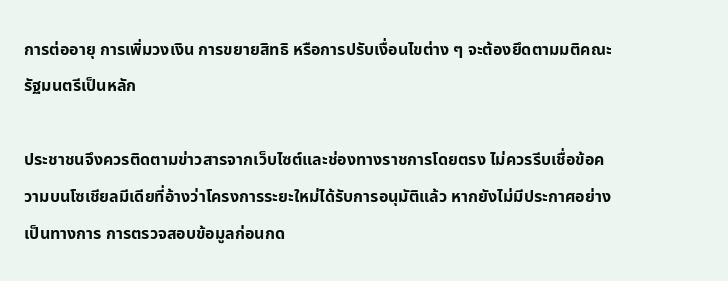การต่ออายุ การเพิ่มวงเงิน การขยายสิทธิ หรือการปรับเงื่อนไขต่าง ๆ จะต้องยึดตามมติคณะรัฐมนตรีเป็นหลัก

ประชาชนจึงควรติดตามข่าวสารจากเว็บไซต์และช่องทางราชการโดยตรง ไม่ควรรีบเชื่อข้อความบนโซเชียลมีเดียที่อ้างว่าโครงการระยะใหม่ได้รับการอนุมัติแล้ว หากยังไม่มีประกาศอย่างเป็นทางการ การตรวจสอบข้อมูลก่อนกด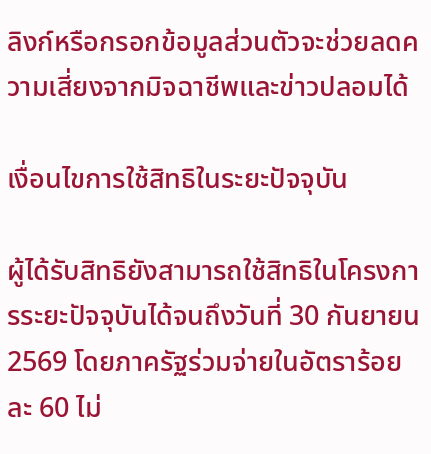ลิงก์หรือกรอกข้อมูลส่วนตัวจะช่วยลดความเสี่ยงจากมิจฉาชีพและข่าวปลอมได้

เงื่อนไขการใช้สิทธิในระยะปัจจุบัน

ผู้ได้รับสิทธิยังสามารถใช้สิทธิในโครงการระยะปัจจุบันได้จนถึงวันที่ 30 กันยายน 2569 โดยภาครัฐร่วมจ่ายในอัตราร้อยละ 60 ไม่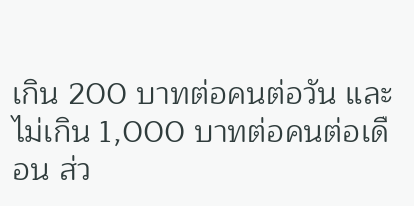เกิน 200 บาทต่อคนต่อวัน และไม่เกิน 1,000 บาทต่อคนต่อเดือน ส่ว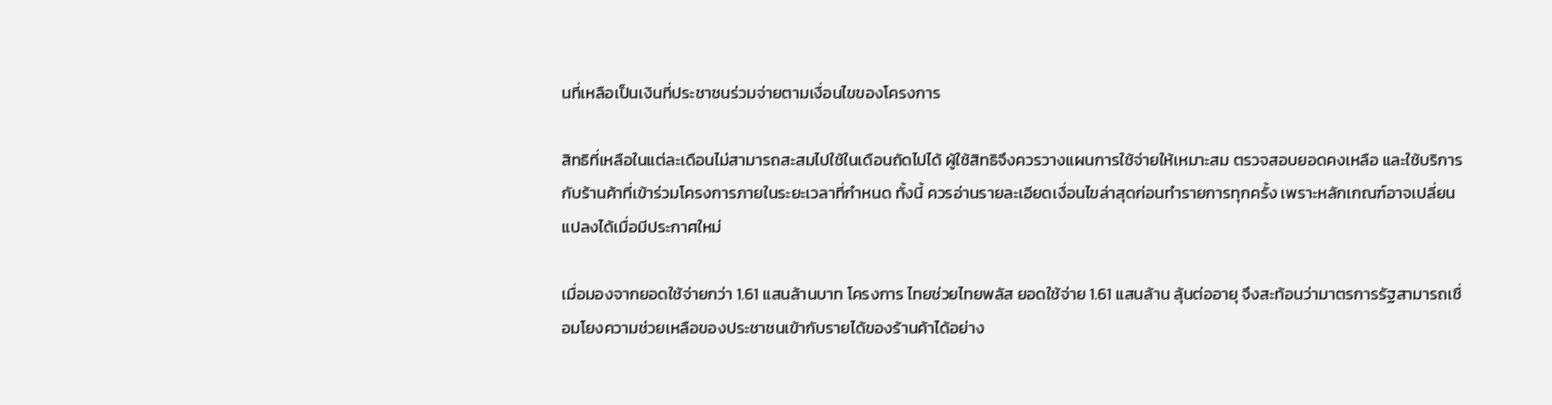นที่เหลือเป็นเงินที่ประชาชนร่วมจ่ายตามเงื่อนไขของโครงการ

สิทธิที่เหลือในแต่ละเดือนไม่สามารถสะสมไปใช้ในเดือนถัดไปได้ ผู้ใช้สิทธิจึงควรวางแผนการใช้จ่ายให้เหมาะสม ตรวจสอบยอดคงเหลือ และใช้บริการกับร้านค้าที่เข้าร่วมโครงการภายในระยะเวลาที่กำหนด ทั้งนี้ ควรอ่านรายละเอียดเงื่อนไขล่าสุดก่อนทำรายการทุกครั้ง เพราะหลักเกณฑ์อาจเปลี่ยนแปลงได้เมื่อมีประกาศใหม่

เมื่อมองจากยอดใช้จ่ายกว่า 1.61 แสนล้านบาท โครงการ ไทยช่วยไทยพลัส ยอดใช้จ่าย 1.61 แสนล้าน ลุ้นต่ออายุ จึงสะท้อนว่ามาตรการรัฐสามารถเชื่อมโยงความช่วยเหลือของประชาชนเข้ากับรายได้ของร้านค้าได้อย่าง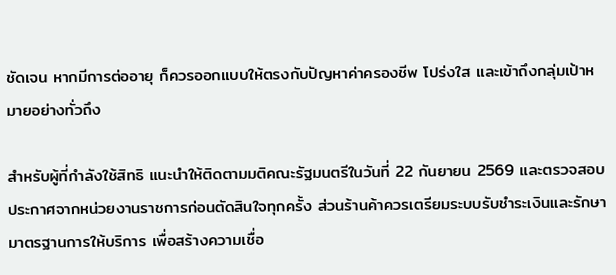ชัดเจน หากมีการต่ออายุ ก็ควรออกแบบให้ตรงกับปัญหาค่าครองชีพ โปร่งใส และเข้าถึงกลุ่มเป้าหมายอย่างทั่วถึง

สำหรับผู้ที่กำลังใช้สิทธิ แนะนำให้ติดตามมติคณะรัฐมนตรีในวันที่ 22 กันยายน 2569 และตรวจสอบประกาศจากหน่วยงานราชการก่อนตัดสินใจทุกครั้ง ส่วนร้านค้าควรเตรียมระบบรับชำระเงินและรักษามาตรฐานการให้บริการ เพื่อสร้างความเชื่อ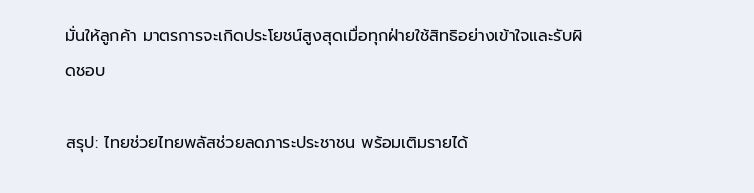มั่นให้ลูกค้า มาตรการจะเกิดประโยชน์สูงสุดเมื่อทุกฝ่ายใช้สิทธิอย่างเข้าใจและรับผิดชอบ

สรุป: ไทยช่วยไทยพลัสช่วยลดภาระประชาชน พร้อมเติมรายได้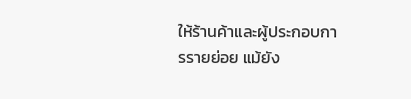ให้ร้านค้าและผู้ประกอบการรายย่อย แม้ยัง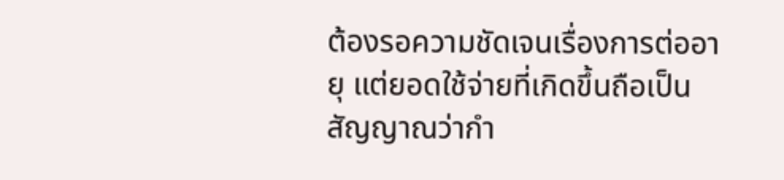ต้องรอความชัดเจนเรื่องการต่ออายุ แต่ยอดใช้จ่ายที่เกิดขึ้นถือเป็นสัญญาณว่ากำ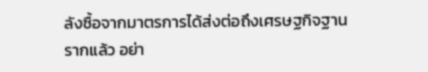ลังซื้อจากมาตรการได้ส่งต่อถึงเศรษฐกิจฐานรากแล้ว อย่า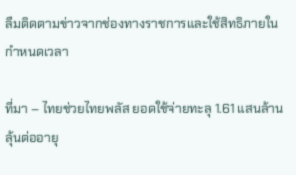ลืมติดตามข่าวจากช่องทางราชการและใช้สิทธิภายในกำหนดเวลา

ที่มา – ไทยช่วยไทยพลัส ยอดใช้จ่ายทะลุ 1.61 แสนล้าน ลุ้นต่ออายุ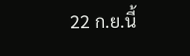22 ก.ย.นี้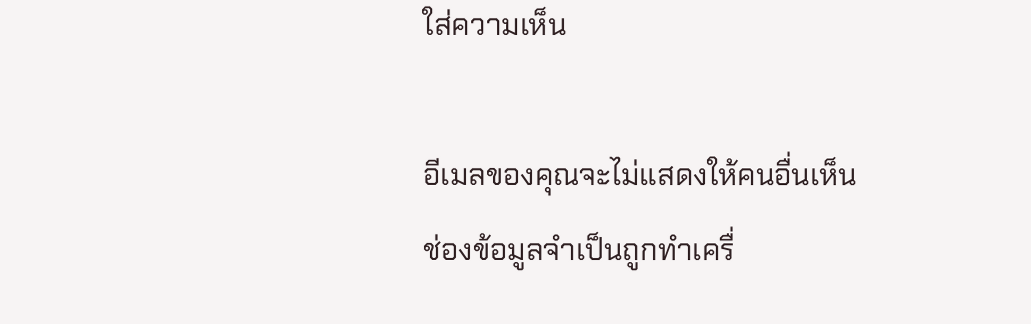ใส่ความเห็น

อีเมลของคุณจะไม่แสดงให้คนอื่นเห็น ช่องข้อมูลจำเป็นถูกทำเครื่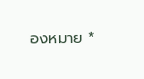องหมาย *